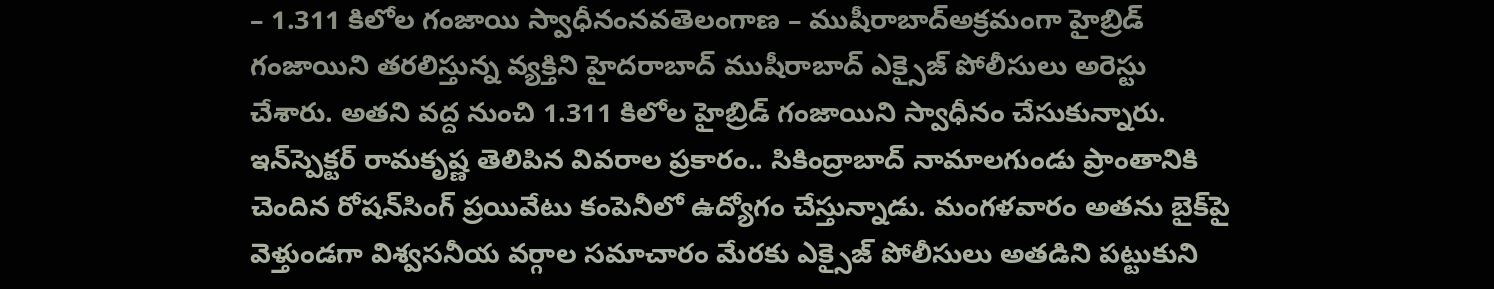– 1.311 కిలోల గంజాయి స్వాధీనంనవతెలంగాణ – ముషీరాబాద్‌అక్రమంగా హైబ్రిడ్‌ గంజాయిని తరలిస్తున్న వ్యక్తిని హైదరాబాద్‌ ముషీరాబాద్‌ ఎక్సైజ్‌ పోలీసులు అరెస్టు చేశారు. అతని వద్ద నుంచి 1.311 కిలోల హైబ్రిడ్‌ గంజాయిని స్వాధీనం చేసుకున్నారు. ఇన్‌స్పెక్టర్‌ రామకృష్ణ తెలిపిన వివరాల ప్రకారం.. సికింద్రాబాద్‌ నామాలగుండు ప్రాంతానికి చెందిన రోషన్‌సింగ్‌ ప్రయివేటు కంపెనీలో ఉద్యోగం చేస్తున్నాడు. మంగళవారం అతను బైక్‌పై వెళ్తుండగా విశ్వసనీయ వర్గాల సమాచారం మేరకు ఎక్సైజ్‌ పోలీసులు అతడిని పట్టుకుని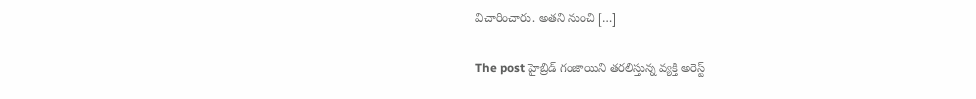విచారించారు. అతని నుంచి […]

The post హైబ్రిడ్‌ గంజాయిని తరలిస్తున్న వ్యక్తి అరెస్ట్‌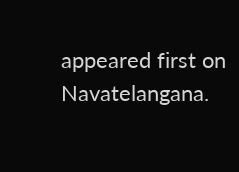appeared first on Navatelangana.